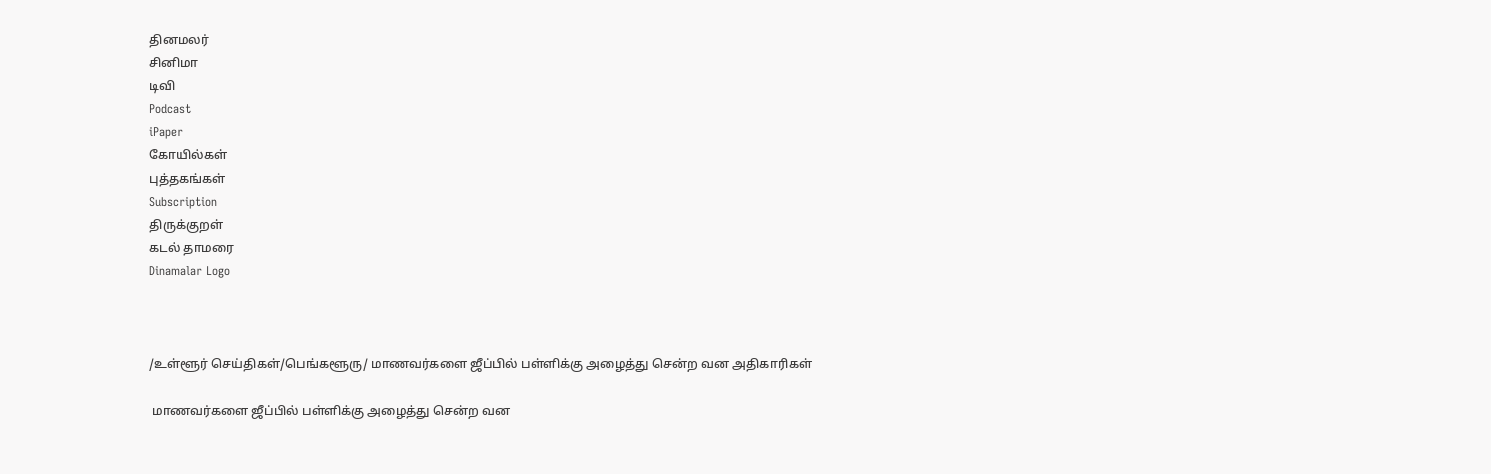தினமலர்
சினிமா
டிவி
Podcast
iPaper
கோயில்கள்
புத்தகங்கள்
Subscription
திருக்குறள்
கடல் தாமரை
Dinamalar Logo



/உள்ளூர் செய்திகள்/பெங்களூரு/ மாணவர்களை ஜீப்பில் பள்ளிக்கு அழைத்து சென்ற வன அதிகாரிகள்

 மாணவர்களை ஜீப்பில் பள்ளிக்கு அழைத்து சென்ற வன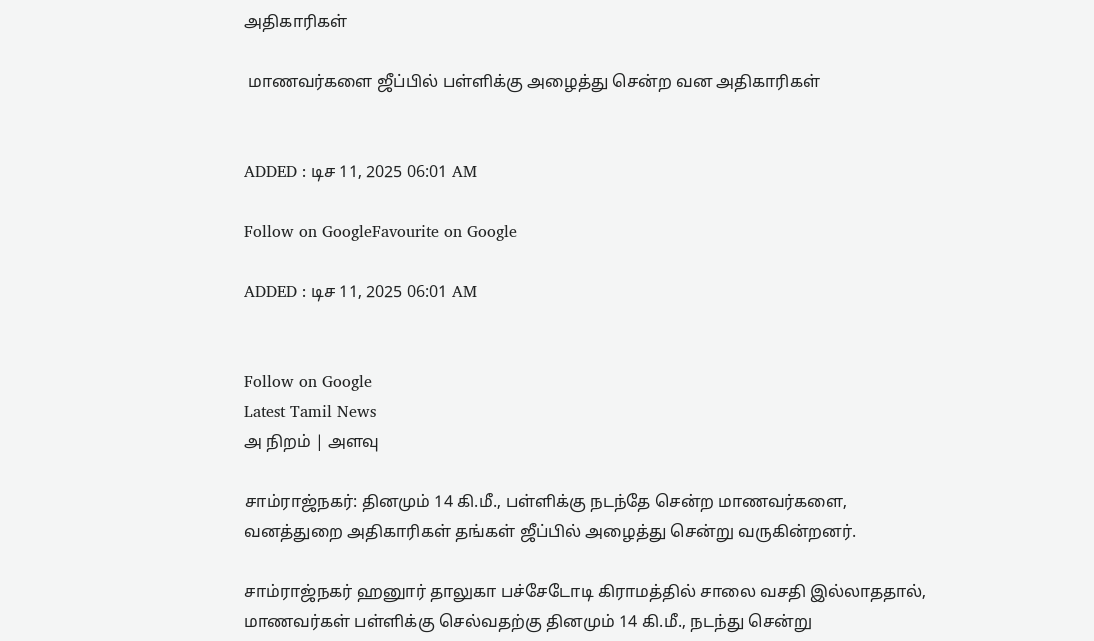அதிகாரிகள்

 மாணவர்களை ஜீப்பில் பள்ளிக்கு அழைத்து சென்ற வன அதிகாரிகள்


ADDED : டிச 11, 2025 06:01 AM

Follow on GoogleFavourite on Google

ADDED : டிச 11, 2025 06:01 AM


Follow on Google
Latest Tamil News
அ நிறம் | அளவு

சாம்ராஜ்நகர்: தினமும் 14 கி.மீ., பள்ளிக்கு நடந்தே சென்ற மாணவர்களை, வனத்துறை அதிகாரிகள் தங்கள் ஜீப்பில் அழைத்து சென்று வருகின்றனர்.

சாம்ராஜ்நகர் ஹனுார் தாலுகா பச்சேடோடி கிராமத்தில் சாலை வசதி இல்லாததால், மாணவர்கள் பள்ளிக்கு செல்வதற்கு தினமும் 14 கி.மீ., நடந்து சென்று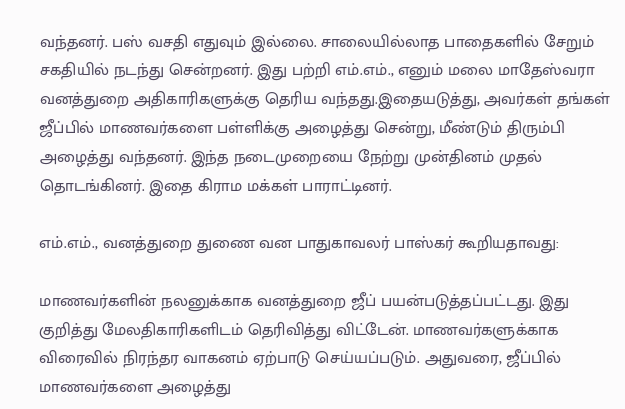வந்தனர். பஸ் வசதி எதுவும் இல்லை. சாலையில்லாத பாதைகளில் சேறும் சகதியில் நடந்து சென்றனர். இது பற்றி எம்.எம்., எனும் மலை மாதேஸ்வரா வனத்துறை அதிகாரிகளுக்கு தெரிய வந்தது.இதையடுத்து, அவர்கள் தங்கள் ஜீப்பில் மாணவர்களை பள்ளிக்கு அழைத்து சென்று, மீண்டும் திரும்பி அழைத்து வந்தனர். இந்த நடைமுறையை நேற்று முன்தினம் முதல் தொடங்கினர். இதை கிராம மக்கள் பாராட்டினர்.

எம்.எம்., வனத்துறை துணை வன பாதுகாவலர் பாஸ்கர் கூறியதாவது:

மாணவர்களின் நலனுக்காக வனத்துறை ஜீப் பயன்படுத்தப்பட்டது. இது குறித்து மேலதிகாரிகளிடம் தெரிவித்து விட்டேன். மாணவர்களுக்காக விரைவில் நிரந்தர வாகனம் ஏற்பாடு செய்யப்படும். அதுவரை, ஜீப்பில் மாணவர்களை அழைத்து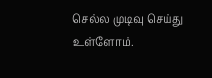செல்ல முடிவு செய்து உள்ளோம்.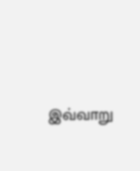இவ்வாறு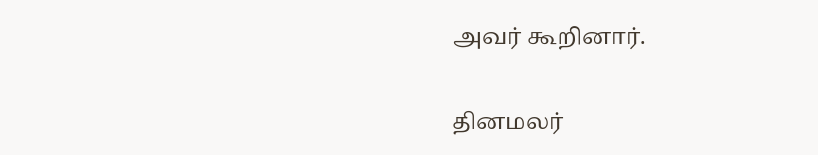அவர் கூறினார்.

தினமலர்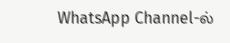WhatsApp Channel-ல்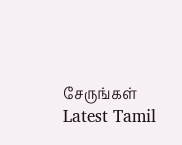சேருங்கள்
Latest Tamil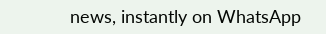news, instantly on WhatsApp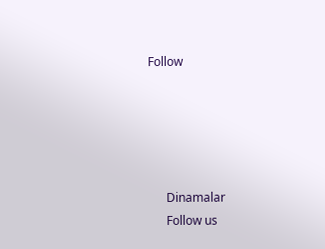Follow





      Dinamalar
      Follow us